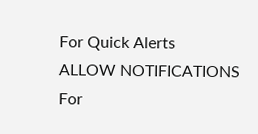For Quick Alerts
ALLOW NOTIFICATIONS
For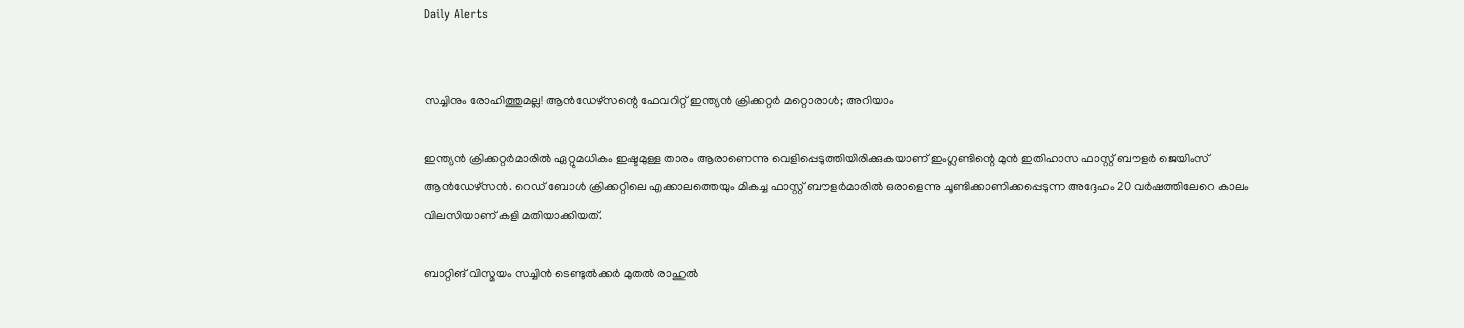Daily Alerts


സച്ചിനും രോഹിത്തുമല്ല! ആന്‍ഡേഴ്‌സന്റെ ഫേവറിറ്റ് ഇന്ത്യന്‍ ക്രിക്കറ്റര്‍ മറ്റൊരാള്‍; അറിയാം

ഇന്ത്യന്‍ ക്രിക്കറ്റര്‍മാരില്‍ ഏറ്റുമധികം ഇഷ്ടമുള്ള താരം ആരാണെന്നു വെളിപ്പെടുത്തിയിരിക്കുകയാണ് ഇംഗ്ലണ്ടിന്റെ മുന്‍ ഇതിഹാസ ഫാസ്റ്റ് ബൗളര്‍ ജെയിംസ് ആന്‍ഡേഴ്‌സന്‍. റെഡ് ബോള്‍ ക്രിക്കറ്റിലെ എക്കാലത്തെയും മികച്ച ഫാസ്റ്റ് ബൗളര്‍മാരില്‍ ഒരാളെന്നു ചൂണ്ടിക്കാണിക്കപ്പെടുന്ന അദ്ദേഹം 20 വര്‍ഷത്തിലേറെ കാലം വിലസിയാണ് കളി മതിയാക്കിയത്.

ബാറ്റിങ് വിസ്മയം സച്ചിന്‍ ടെണ്ടുല്‍ക്കര്‍ മുതല്‍ രാഹുല്‍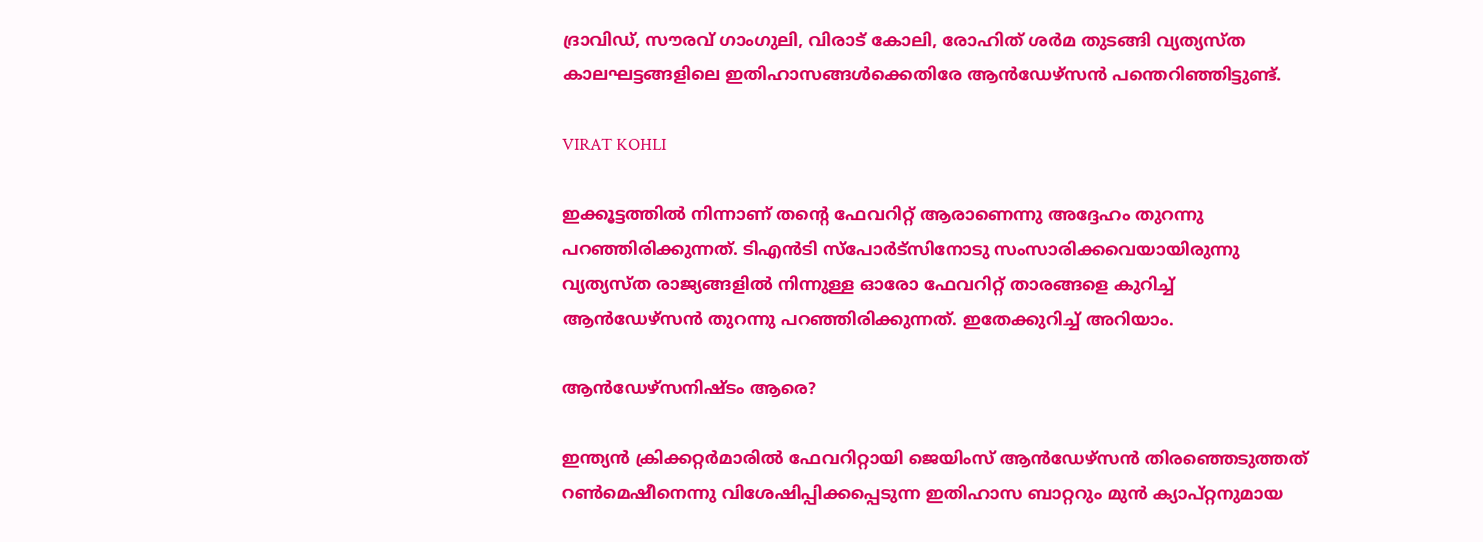ദ്രാവിഡ്, സൗരവ് ഗാംഗുലി, വിരാട് കോലി, രോഹിത് ശര്‍മ തുടങ്ങി വ്യത്യസ്ത കാലഘട്ടങ്ങളിലെ ഇതിഹാസങ്ങള്‍ക്കെതിരേ ആന്‍ഡേഴ്‌സന്‍ പന്തെറിഞ്ഞിട്ടുണ്ട്.

VIRAT KOHLI

ഇക്കൂട്ടത്തില്‍ നിന്നാണ് തന്റെ ഫേവറിറ്റ് ആരാണെന്നു അദ്ദേഹം തുറന്നു പറഞ്ഞിരിക്കുന്നത്. ടിഎന്‍ടി സ്‌പോര്‍ട്‌സിനോടു സംസാരിക്കവെയായിരുന്നു വ്യത്യസ്ത രാജ്യങ്ങളില്‍ നിന്നുള്ള ഓരോ ഫേവറിറ്റ് താരങ്ങളെ കുറിച്ച് ആന്‍ഡേഴ്‌സന്‍ തുറന്നു പറഞ്ഞിരിക്കുന്നത്. ഇതേക്കുറിച്ച് അറിയാം.

ആന്‍ഡേഴ്‌സനിഷ്ടം ആരെ?

ഇന്ത്യന്‍ ക്രിക്കറ്റര്‍മാരില്‍ ഫേവറിറ്റായി ജെയിംസ് ആന്‍ഡേഴ്‌സന്‍ തിരഞ്ഞെടുത്തത് റണ്‍മെഷീനെന്നു വിശേഷിപ്പിക്കപ്പെടുന്ന ഇതിഹാസ ബാറ്ററും മുന്‍ ക്യാപ്റ്റനുമായ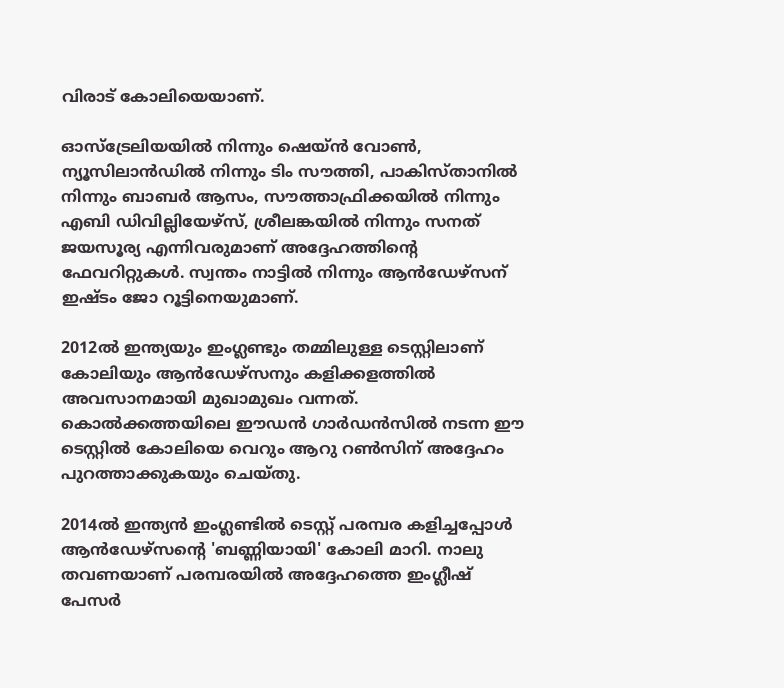വിരാട് കോലിയെയാണ്.

ഓസ്‌ട്രേലിയയില്‍ നിന്നും ഷെയ്ന്‍ വോണ്‍, ന്യൂസിലാന്‍ഡില്‍ നിന്നും ടിം സൗത്തി, പാകിസ്താനില്‍ നിന്നും ബാബര്‍ ആസം, സൗത്താഫ്രിക്കയില്‍ നിന്നും എബി ഡിവില്ലിയേഴ്‌സ്, ശ്രീലങ്കയില്‍ നിന്നും സനത് ജയസൂര്യ എന്നിവരുമാണ് അദ്ദേഹത്തിന്റെ ഫേവറിറ്റുകള്‍. സ്വന്തം നാട്ടില്‍ നിന്നും ആന്‍ഡേഴ്‌സന് ഇഷ്ടം ജോ റൂട്ടിനെയുമാണ്.

2012ല്‍ ഇന്ത്യയും ഇംഗ്ലണ്ടും തമ്മിലുള്ള ടെസ്റ്റിലാണ് കോലിയും ആന്‍ഡേഴ്‌സനും കളിക്കളത്തില്‍ അവസാനമായി മുഖാമുഖം വന്നത്. കൊല്‍ക്കത്തയിലെ ഈഡന്‍ ഗാര്‍ഡന്‍സില്‍ നടന്ന ഈ ടെസ്റ്റില്‍ കോലിയെ വെറും ആറു റണ്‍സിന് അദ്ദേഹം പുറത്താക്കുകയും ചെയ്തു.

2014ല്‍ ഇന്ത്യന്‍ ഇംഗ്ലണ്ടില്‍ ടെസ്റ്റ് പരമ്പര കളിച്ചപ്പോള്‍ ആന്‍ഡേഴ്‌സന്റെ 'ബണ്ണിയായി' കോലി മാറി. നാലു തവണയാണ് പരമ്പരയില്‍ അദ്ദേഹത്തെ ഇംഗ്ലീഷ് പേസര്‍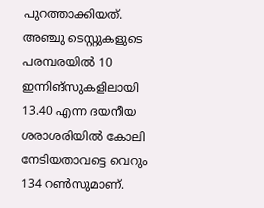പുറത്താക്കിയത്. അഞ്ചു ടെസ്റ്റുകളുടെ പരമ്പരയില്‍ 10 ഇന്നിങ്‌സുകളിലായി 13.40 എന്ന ദയനീയ ശരാശരിയില്‍ കോലി നേടിയതാവട്ടെ വെറും 134 റണ്‍സുമാണ്.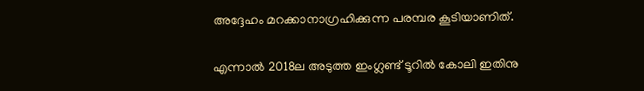അദ്ദേഹം മറക്കാനാഗ്രഹിക്കുന്ന പരമ്പര കൂടിയാണിത്.

എന്നാല്‍ 2018ല അടുത്ത ഇംഗ്ലണ്ട് ടൂറില്‍ കോലി ഇതിനു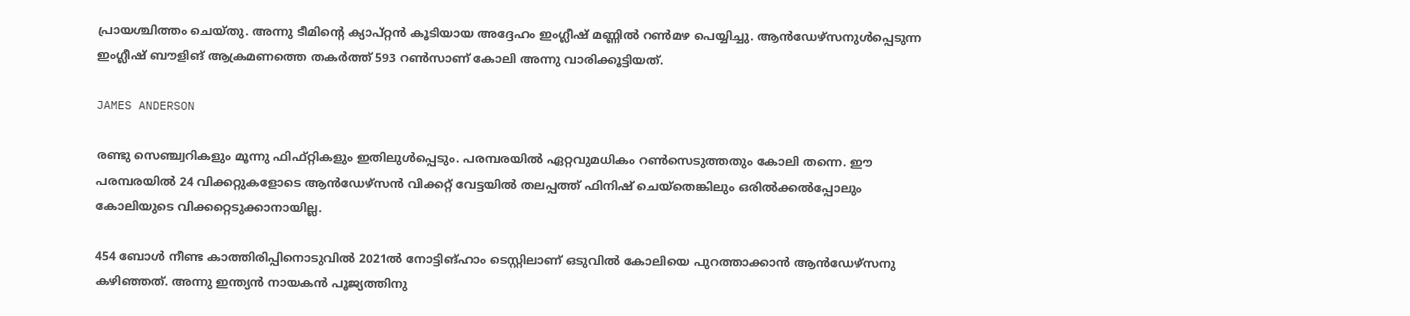പ്രായശ്ചിത്തം ചെയ്തു. അന്നു ടീമിന്റെ ക്യാപ്റ്റന്‍ കൂടിയായ അദ്ദേഹം ഇംഗ്ലീഷ് മണ്ണില്‍ റണ്‍മഴ പെയ്യിച്ചു. ആന്‍ഡേഴ്‌സനുള്‍പ്പെടുന്ന ഇംഗ്ലീഷ് ബൗളിങ് ആക്രമണത്തെ തകര്‍ത്ത് 593 റണ്‍സാണ് കോലി അന്നു വാരിക്കൂട്ടിയത്.

JAMES ANDERSON

രണ്ടു സെഞ്ച്വറികളും മൂന്നു ഫിഫ്റ്റികളും ഇതിലുള്‍പ്പെടും. പരമ്പരയില്‍ ഏറ്റവുമധികം റണ്‍സെടുത്തതും കോലി തന്നെ. ഈ പരമ്പരയില്‍ 24 വിക്കറ്റുകളോടെ ആന്‍ഡേഴ്‌സന്‍ വിക്കറ്റ് വേട്ടയില്‍ തലപ്പത്ത് ഫിനിഷ് ചെയ്‌തെങ്കിലും ഒരില്‍ക്കല്‍പ്പോലും കോലിയുടെ വിക്കറ്റെടുക്കാനായില്ല.

454 ബോള്‍ നീണ്ട കാത്തിരിപ്പിനൊടുവില്‍ 2021ല്‍ നോട്ടിങ്ഹാം ടെസ്റ്റിലാണ് ഒടുവില്‍ കോലിയെ പുറത്താക്കാന്‍ ആന്‍ഡേഴ്‌സനു കഴിഞ്ഞത്. അന്നു ഇന്ത്യന്‍ നായകന്‍ പൂജ്യത്തിനു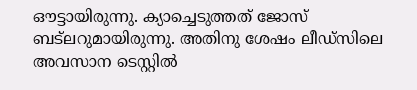ഔട്ടായിരുന്നു. ക്യാച്ചെടുത്തത് ജോസ് ബട്‌ലറുമായിരുന്നു. അതിനു ശേഷം ലീഡ്‌സിലെ അവസാന ടെസ്റ്റില്‍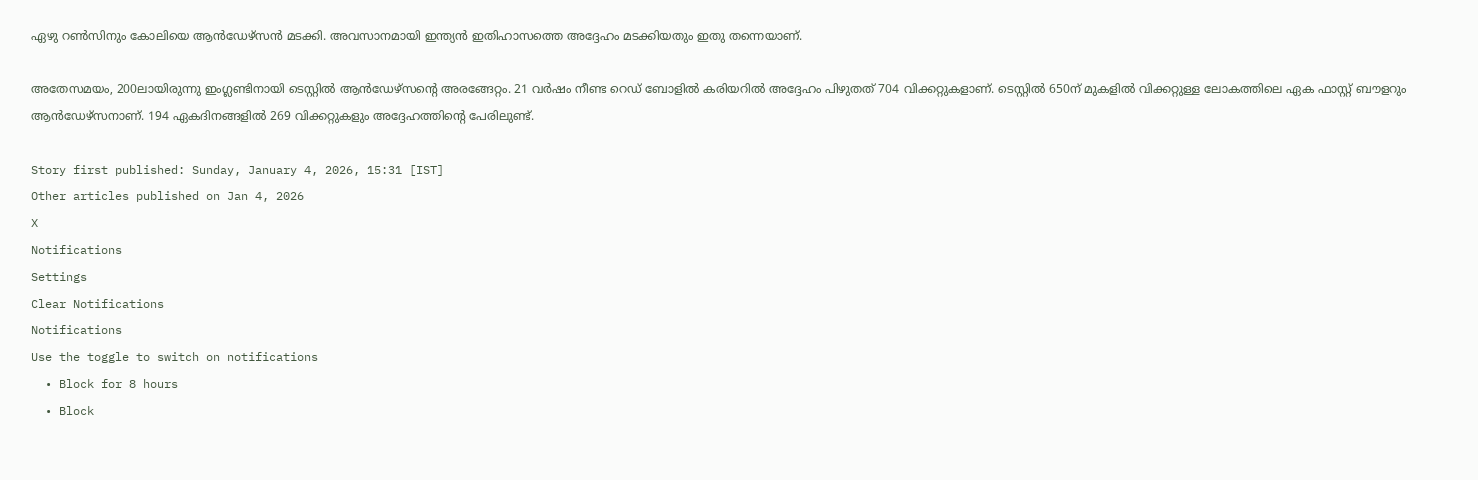ഏഴു റണ്‍സിനും കോലിയെ ആന്‍ഡേഴ്‌സന്‍ മടക്കി. അവസാനമായി ഇന്ത്യന്‍ ഇതിഹാസത്തെ അദ്ദേഹം മടക്കിയതും ഇതു തന്നെയാണ്.

അതേസമയം, 200ലായിരുന്നു ഇംഗ്ലണ്ടിനായി ടെസ്റ്റില്‍ ആന്‍ഡേഴ്‌സന്റെ അരങ്ങേറ്റം. 21 വര്‍ഷം നീണ്ട റെഡ് ബോളില്‍ കരിയറില്‍ അദ്ദേഹം പിഴുതത് 704 വിക്കറ്റുകളാണ്. ടെസ്റ്റില്‍ 650ന് മുകളില്‍ വിക്കറ്റുള്ള ലോകത്തിലെ ഏക ഫാസ്റ്റ് ബൗളറും ആന്‍ഡേഴ്‌സനാണ്. 194 ഏകദിനങ്ങളില്‍ 269 വിക്കറ്റുകളും അദ്ദേഹത്തിന്റെ പേരിലുണ്ട്.

Story first published: Sunday, January 4, 2026, 15:31 [IST]
Other articles published on Jan 4, 2026
X
Notifications
Settings
Clear Notifications
Notifications
Use the toggle to switch on notifications
  • Block for 8 hours
  • Block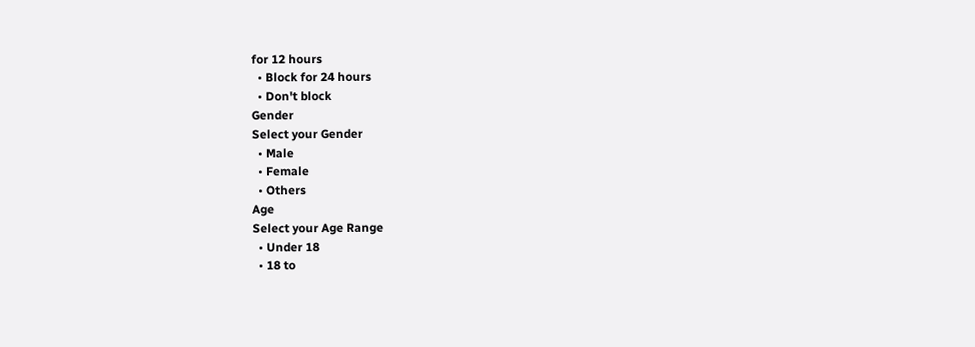for 12 hours
  • Block for 24 hours
  • Don't block
Gender
Select your Gender
  • Male
  • Female
  • Others
Age
Select your Age Range
  • Under 18
  • 18 to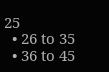25
  • 26 to 35
  • 36 to 45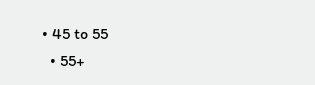• 45 to 55
  • 55+